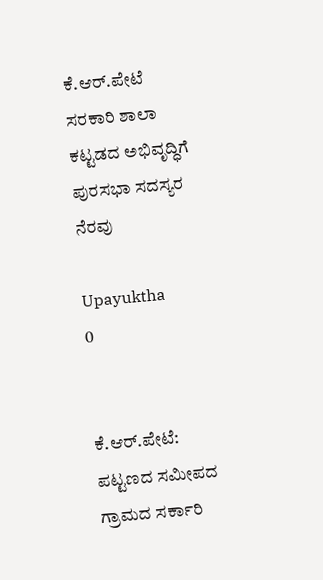ಕೆ.ಆರ್.ಪೇಟೆ ಸರಕಾರಿ ಶಾಲಾ ಕಟ್ಟಡದ ಅಭಿವೃದ್ಧಿಗೆ ಪುರಸಭಾ ಸದಸ್ಯರ ನೆರವು

Upayuktha
0


ಕೆ.ಆರ್.ಪೇಟೆ: ಪಟ್ಟಣದ ಸಮೀಪದ ಗ್ರಾಮದ ಸರ್ಕಾರಿ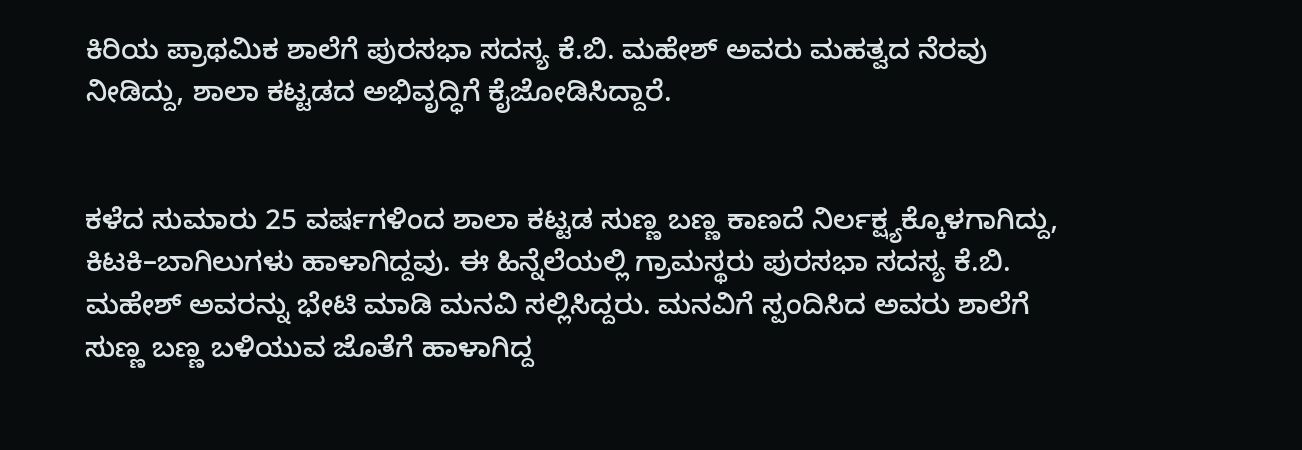ಕಿರಿಯ ಪ್ರಾಥಮಿಕ ಶಾಲೆಗೆ ಪುರಸಭಾ ಸದಸ್ಯ ಕೆ.ಬಿ. ಮಹೇಶ್ ಅವರು ಮಹತ್ವದ ನೆರವು ನೀಡಿದ್ದು, ಶಾಲಾ ಕಟ್ಟಡದ ಅಭಿವೃದ್ಧಿಗೆ ಕೈಜೋಡಿಸಿದ್ದಾರೆ.


ಕಳೆದ ಸುಮಾರು 25 ವರ್ಷಗಳಿಂದ ಶಾಲಾ ಕಟ್ಟಡ ಸುಣ್ಣ ಬಣ್ಣ ಕಾಣದೆ ನಿರ್ಲಕ್ಷ್ಯಕ್ಕೊಳಗಾಗಿದ್ದು, ಕಿಟಕಿ–ಬಾಗಿಲುಗಳು ಹಾಳಾಗಿದ್ದವು. ಈ ಹಿನ್ನೆಲೆಯಲ್ಲಿ ಗ್ರಾಮಸ್ಥರು ಪುರಸಭಾ ಸದಸ್ಯ ಕೆ.ಬಿ. ಮಹೇಶ್ ಅವರನ್ನು ಭೇಟಿ ಮಾಡಿ ಮನವಿ ಸಲ್ಲಿಸಿದ್ದರು. ಮನವಿಗೆ ಸ್ಪಂದಿಸಿದ ಅವರು ಶಾಲೆಗೆ ಸುಣ್ಣ ಬಣ್ಣ ಬಳಿಯುವ ಜೊತೆಗೆ ಹಾಳಾಗಿದ್ದ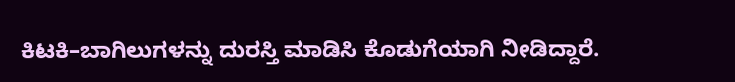ಕಿಟಕಿ–ಬಾಗಿಲುಗಳನ್ನು ದುರಸ್ತಿ ಮಾಡಿಸಿ ಕೊಡುಗೆಯಾಗಿ ನೀಡಿದ್ದಾರೆ.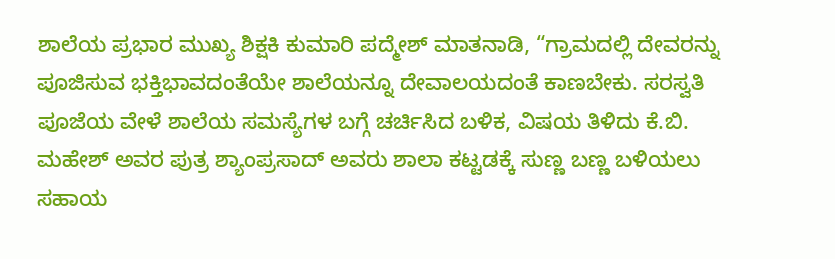ಶಾಲೆಯ ಪ್ರಭಾರ ಮುಖ್ಯ ಶಿಕ್ಷಕಿ ಕುಮಾರಿ ಪದ್ಮೇಶ್ ಮಾತನಾಡಿ, “ಗ್ರಾಮದಲ್ಲಿ ದೇವರನ್ನು ಪೂಜಿಸುವ ಭಕ್ತಿಭಾವದಂತೆಯೇ ಶಾಲೆಯನ್ನೂ ದೇವಾಲಯದಂತೆ ಕಾಣಬೇಕು. ಸರಸ್ವತಿ ಪೂಜೆಯ ವೇಳೆ ಶಾಲೆಯ ಸಮಸ್ಯೆಗಳ ಬಗ್ಗೆ ಚರ್ಚಿಸಿದ ಬಳಿಕ, ವಿಷಯ ತಿಳಿದು ಕೆ.ಬಿ. ಮಹೇಶ್ ಅವರ ಪುತ್ರ ಶ್ಯಾಂಪ್ರಸಾದ್ ಅವರು ಶಾಲಾ ಕಟ್ಟಡಕ್ಕೆ ಸುಣ್ಣ ಬಣ್ಣ ಬಳಿಯಲು ಸಹಾಯ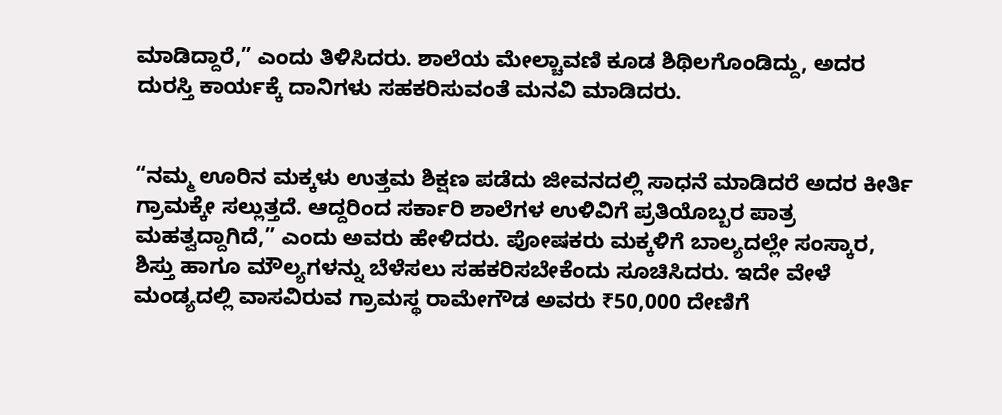ಮಾಡಿದ್ದಾರೆ,” ಎಂದು ತಿಳಿಸಿದರು. ಶಾಲೆಯ ಮೇಲ್ಚಾವಣಿ ಕೂಡ ಶಿಥಿಲಗೊಂಡಿದ್ದು, ಅದರ ದುರಸ್ತಿ ಕಾರ್ಯಕ್ಕೆ ದಾನಿಗಳು ಸಹಕರಿಸುವಂತೆ ಮನವಿ ಮಾಡಿದರು.


“ನಮ್ಮ ಊರಿನ ಮಕ್ಕಳು ಉತ್ತಮ ಶಿಕ್ಷಣ ಪಡೆದು ಜೀವನದಲ್ಲಿ ಸಾಧನೆ ಮಾಡಿದರೆ ಅದರ ಕೀರ್ತಿ ಗ್ರಾಮಕ್ಕೇ ಸಲ್ಲುತ್ತದೆ. ಆದ್ದರಿಂದ ಸರ್ಕಾರಿ ಶಾಲೆಗಳ ಉಳಿವಿಗೆ ಪ್ರತಿಯೊಬ್ಬರ ಪಾತ್ರ ಮಹತ್ವದ್ದಾಗಿದೆ,” ಎಂದು ಅವರು ಹೇಳಿದರು. ಪೋಷಕರು ಮಕ್ಕಳಿಗೆ ಬಾಲ್ಯದಲ್ಲೇ ಸಂಸ್ಕಾರ, ಶಿಸ್ತು ಹಾಗೂ ಮೌಲ್ಯಗಳನ್ನು ಬೆಳೆಸಲು ಸಹಕರಿಸಬೇಕೆಂದು ಸೂಚಿಸಿದರು. ಇದೇ ವೇಳೆ ಮಂಡ್ಯದಲ್ಲಿ ವಾಸವಿರುವ ಗ್ರಾಮಸ್ಥ ರಾಮೇಗೌಡ ಅವರು ₹50,000 ದೇಣಿಗೆ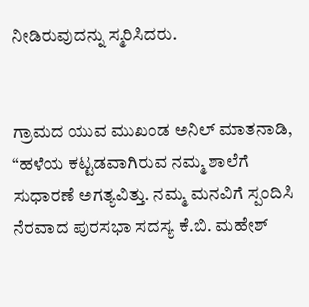ನೀಡಿರುವುದನ್ನು ಸ್ಮರಿಸಿದರು.


ಗ್ರಾಮದ ಯುವ ಮುಖಂಡ ಅನಿಲ್ ಮಾತನಾಡಿ, “ಹಳೆಯ ಕಟ್ಟಡವಾಗಿರುವ ನಮ್ಮ ಶಾಲೆಗೆ ಸುಧಾರಣೆ ಅಗತ್ಯವಿತ್ತು. ನಮ್ಮ ಮನವಿಗೆ ಸ್ಪಂದಿಸಿ ನೆರವಾದ ಪುರಸಭಾ ಸದಸ್ಯ ಕೆ.ಬಿ. ಮಹೇಶ್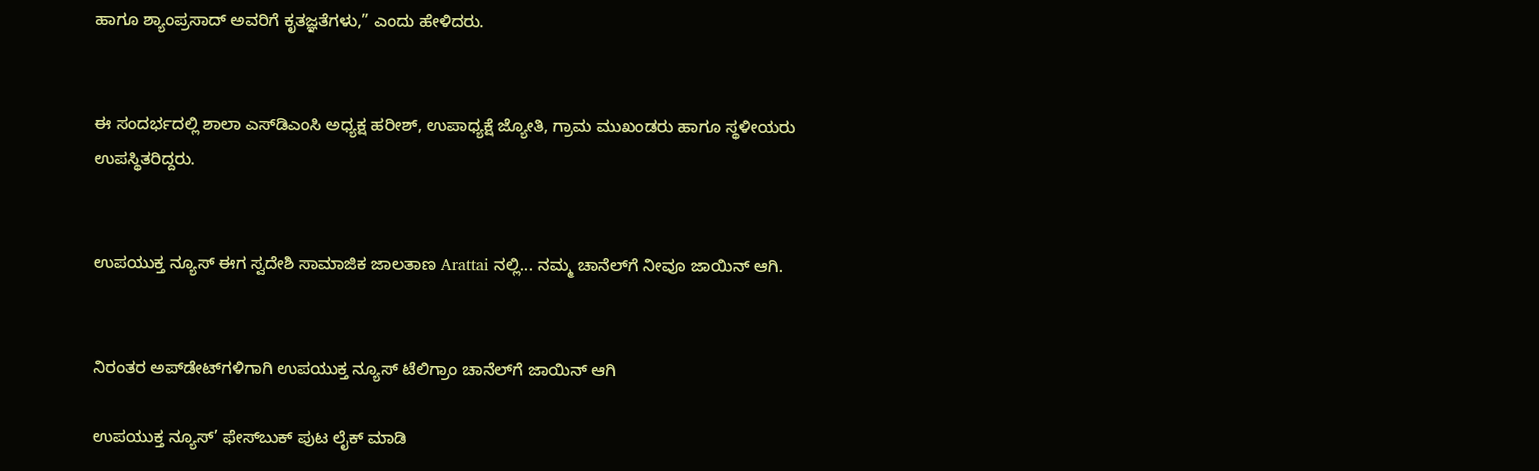ಹಾಗೂ ಶ್ಯಾಂಪ್ರಸಾದ್ ಅವರಿಗೆ ಕೃತಜ್ಞತೆಗಳು,” ಎಂದು ಹೇಳಿದರು.


ಈ ಸಂದರ್ಭದಲ್ಲಿ ಶಾಲಾ ಎಸ್‌ಡಿಎಂಸಿ ಅಧ್ಯಕ್ಷ ಹರೀಶ್, ಉಪಾಧ್ಯಕ್ಷೆ ಜ್ಯೋತಿ, ಗ್ರಾಮ ಮುಖಂಡರು ಹಾಗೂ ಸ್ಥಳೀಯರು ಉಪಸ್ಥಿತರಿದ್ದರು.


ಉಪಯುಕ್ತ ನ್ಯೂಸ್ ಈಗ ಸ್ವದೇಶಿ ಸಾಮಾಜಿಕ ಜಾಲತಾಣ Arattai ನಲ್ಲಿ... ನಮ್ಮ ಚಾನೆಲ್‌ಗೆ ನೀವೂ ಜಾಯಿನ್ ಆಗಿ.


ನಿರಂತರ ಅಪ್‌ಡೇಟ್‌ಗಳಿಗಾಗಿ ಉಪಯುಕ್ತ ನ್ಯೂಸ್‌ ಟೆಲಿಗ್ರಾಂ ಚಾನೆಲ್‌ಗೆ ಜಾಯಿನ್‌ ಆಗಿ

ಉಪಯುಕ್ತ ನ್ಯೂಸ್‌’ ಫೇಸ್‌ಬುಕ್ ಪುಟ ಲೈಕ್ ಮಾಡಿ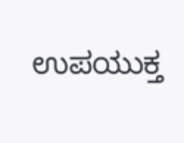ಉಪಯುಕ್ತ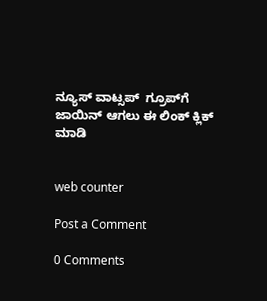ನ್ಯೂಸ್‌ ವಾಟ್ಸಪ್‌  ಗ್ರೂಪ್‌ಗೆ ಜಾಯಿನ್ ಆಗಲು ಈ ಲಿಂಕ್ ಕ್ಲಿಕ್ ಮಾಡಿ


web counter

Post a Comment

0 Comments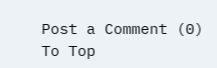Post a Comment (0)
To Top